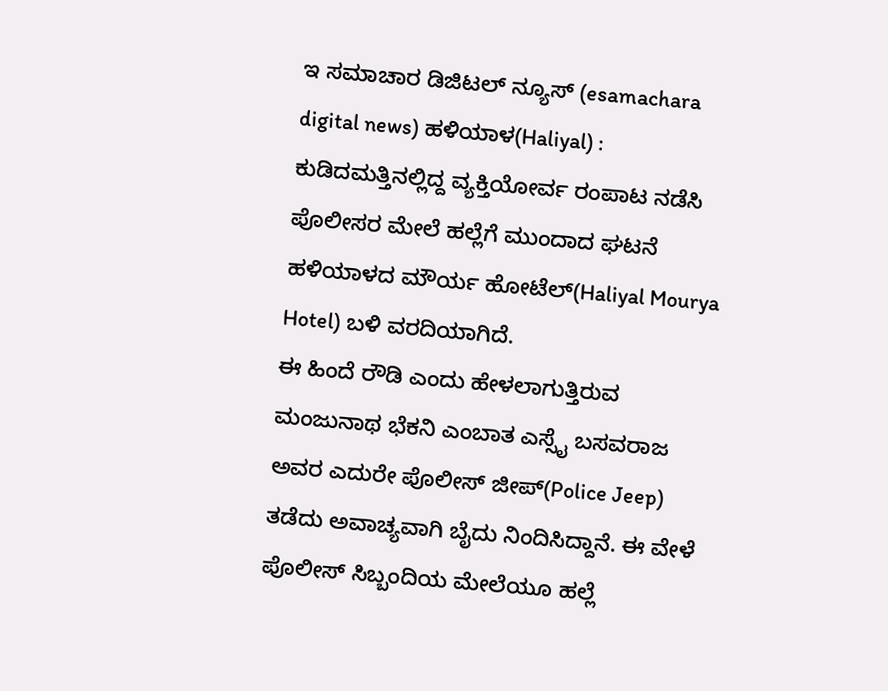ಇ ಸಮಾಚಾರ ಡಿಜಿಟಲ್ ನ್ಯೂಸ್ (esamachara digital news) ಹಳಿಯಾಳ(Haliyal) : ಕುಡಿದಮತ್ತಿನಲ್ಲಿದ್ದ ವ್ಯಕ್ತಿಯೋರ್ವ ರಂಪಾಟ ನಡೆಸಿ ಪೊಲೀಸರ ಮೇಲೆ ಹಲ್ಲೆಗೆ ಮುಂದಾದ ಘಟನೆ ಹಳಿಯಾಳದ ಮೌರ್ಯ ಹೋಟೆಲ್(Haliyal Mourya Hotel) ಬಳಿ ವರದಿಯಾಗಿದೆ.
ಈ ಹಿಂದೆ ರೌಡಿ ಎಂದು ಹೇಳಲಾಗುತ್ತಿರುವ ಮಂಜುನಾಥ ಭೆಕನಿ ಎಂಬಾತ ಎಸ್ಸೈ ಬಸವರಾಜ ಅವರ ಎದುರೇ ಪೊಲೀಸ್ ಜೀಪ್(Police Jeep) ತಡೆದು ಅವಾಚ್ಯವಾಗಿ ಬೈದು ನಿಂದಿಸಿದ್ದಾನೆ. ಈ ವೇಳೆ ಪೊಲೀಸ್ ಸಿಬ್ಬಂದಿಯ ಮೇಲೆಯೂ ಹಲ್ಲೆ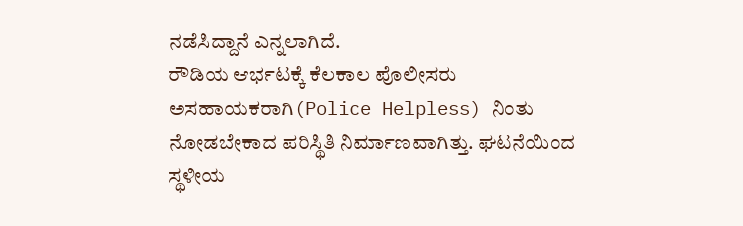ನಡೆಸಿದ್ದಾನೆ ಎನ್ನಲಾಗಿದೆ.
ರೌಡಿಯ ಆರ್ಭಟಕ್ಕೆ ಕೆಲಕಾಲ ಪೊಲೀಸರು ಅಸಹಾಯಕರಾಗಿ(Police Helpless) ನಿಂತು ನೋಡಬೇಕಾದ ಪರಿಸ್ಥಿತಿ ನಿರ್ಮಾಣವಾಗಿತ್ತು. ಘಟನೆಯಿಂದ ಸ್ಥಳೀಯ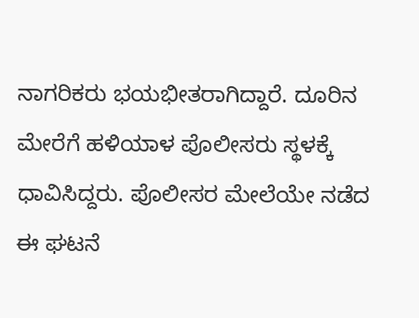ನಾಗರಿಕರು ಭಯಭೀತರಾಗಿದ್ದಾರೆ. ದೂರಿನ ಮೇರೆಗೆ ಹಳಿಯಾಳ ಪೊಲೀಸರು ಸ್ಥಳಕ್ಕೆ ಧಾವಿಸಿದ್ದರು. ಪೊಲೀಸರ ಮೇಲೆಯೇ ನಡೆದ ಈ ಘಟನೆ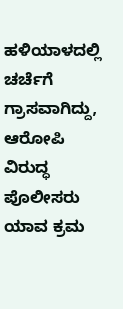ಹಳಿಯಾಳದಲ್ಲಿ ಚರ್ಚೆಗೆ ಗ್ರಾಸವಾಗಿದ್ದು, ಆರೋಪಿ ವಿರುದ್ಧ ಪೊಲೀಸರು ಯಾವ ಕ್ರಮ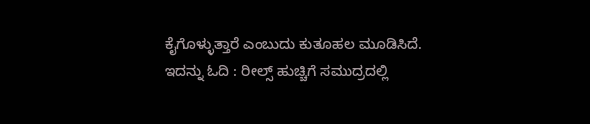ಕೈಗೊಳ್ಳುತ್ತಾರೆ ಎಂಬುದು ಕುತೂಹಲ ಮೂಡಿಸಿದೆ.
ಇದನ್ನು ಓದಿ : ರೀಲ್ಸ್ ಹುಚ್ಚಿಗೆ ಸಮುದ್ರದಲ್ಲಿ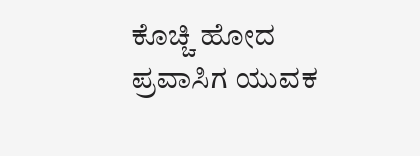ಕೊಚ್ಚಿ ಹೋದ ಪ್ರವಾಸಿಗ ಯುವಕ